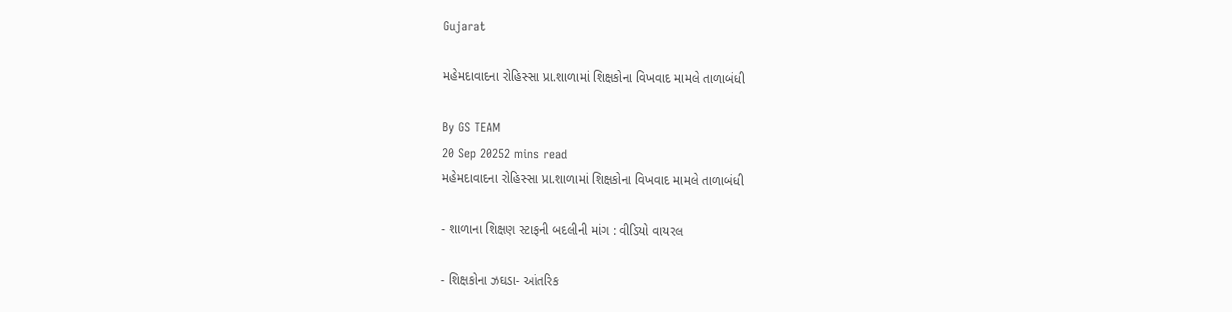Gujarat

મહેમદાવાદના રોહિસ્સા પ્રા.શાળામાં શિક્ષકોના વિખવાદ મામલે તાળાબંધી

By GS TEAM
20 Sep 20252 mins read
મહેમદાવાદના રોહિસ્સા પ્રા.શાળામાં શિક્ષકોના વિખવાદ મામલે તાળાબંધી

- શાળાના શિક્ષણ સ્ટાફની બદલીની માંગ : વીડિયો વાયરલ

- શિક્ષકોના ઝઘડા- આંતરિક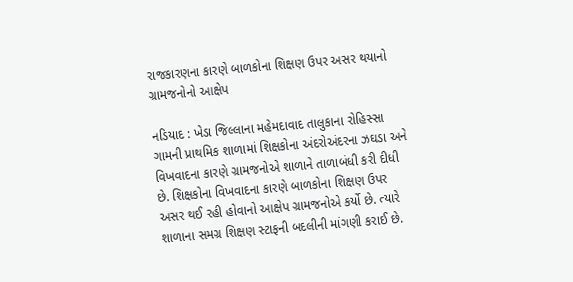રાજકારણના કારણે બાળકોના શિક્ષણ ઉપર અસર થયાનો ગ્રામજનોનો આક્ષેપ

નડિયાદ : ખેડા જિલ્લાના મહેમદાવાદ તાલુકાના રોહિસ્સા ગામની પ્રાથમિક શાળામાં શિક્ષકોના અંદરોઅંદરના ઝઘડા અને વિખવાદના કારણે ગ્રામજનોએ શાળાને તાળાબંધી કરી દીધી છે. શિક્ષકોના વિખવાદના કારણે બાળકોના શિક્ષણ ઉપર અસર થઈ રહી હોવાનો આક્ષેપ ગ્રામજનોએ કર્યો છે. ત્યારે શાળાના સમગ્ર શિક્ષણ સ્ટાફની બદલીની માંગણી કરાઈ છે.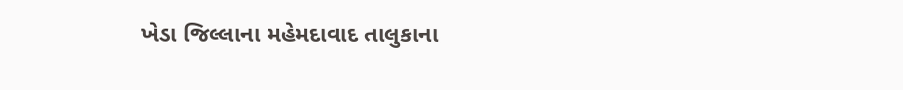ખેડા જિલ્લાના મહેમદાવાદ તાલુકાના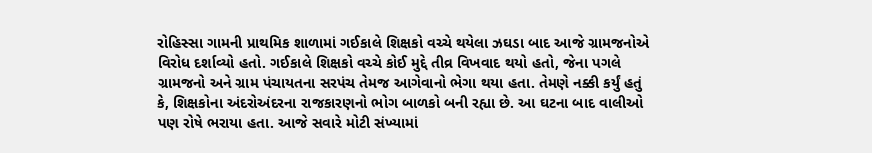રોહિસ્સા ગામની પ્રાથમિક શાળામાં ગઈકાલે શિક્ષકો વચ્ચે થયેલા ઝઘડા બાદ આજે ગ્રામજનોએ વિરોધ દર્શાવ્યો હતો. ગઈકાલે શિક્ષકો વચ્ચે કોઈ મુદ્દે તીવ્ર વિખવાદ થયો હતો, જેના પગલે ગ્રામજનો અને ગ્રામ પંચાયતના સરપંચ તેમજ આગેવાનો ભેગા થયા હતા. તેમણે નક્કી કર્યું હતું કે, શિક્ષકોના અંદરોઅંદરના રાજકારણનો ભોગ બાળકો બની રહ્યા છે. આ ઘટના બાદ વાલીઓ પણ રોષે ભરાયા હતા. આજે સવારે મોટી સંખ્યામાં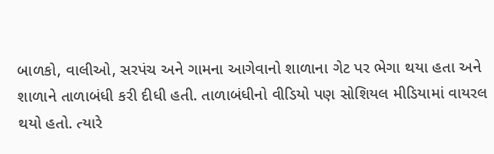બાળકો, વાલીઓ, સરપંચ અને ગામના આગેવાનો શાળાના ગેટ પર ભેગા થયા હતા અને શાળાને તાળાબંધી કરી દીધી હતી. તાળાબંધીનો વીડિયો પણ સોશિયલ મીડિયામાં વાયરલ થયો હતો. ત્યારે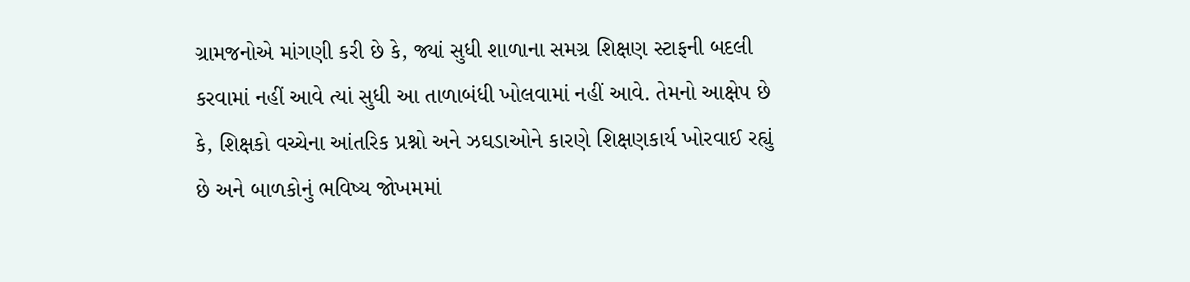ગ્રામજનોએ માંગણી કરી છે કે, જ્યાં સુધી શાળાના સમગ્ર શિક્ષણ સ્ટાફની બદલી કરવામાં નહીં આવે ત્યાં સુધી આ તાળાબંધી ખોલવામાં નહીં આવે. તેમનો આક્ષેપ છે કે, શિક્ષકો વચ્ચેના આંતરિક પ્રશ્નો અને ઝઘડાઓને કારણે શિક્ષણકાર્ય ખોરવાઈ રહ્યું છે અને બાળકોનું ભવિષ્ય જોખમમાં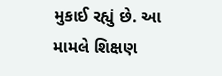મુકાઈ રહ્યું છે. આ મામલે શિક્ષણ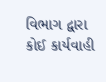વિભાગ દ્વારા કોઈ કાર્યવાહી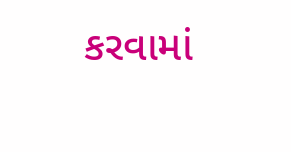કરવામાં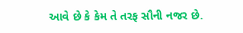આવે છે કે કેમ તે તરફ સૌની નજર છે.